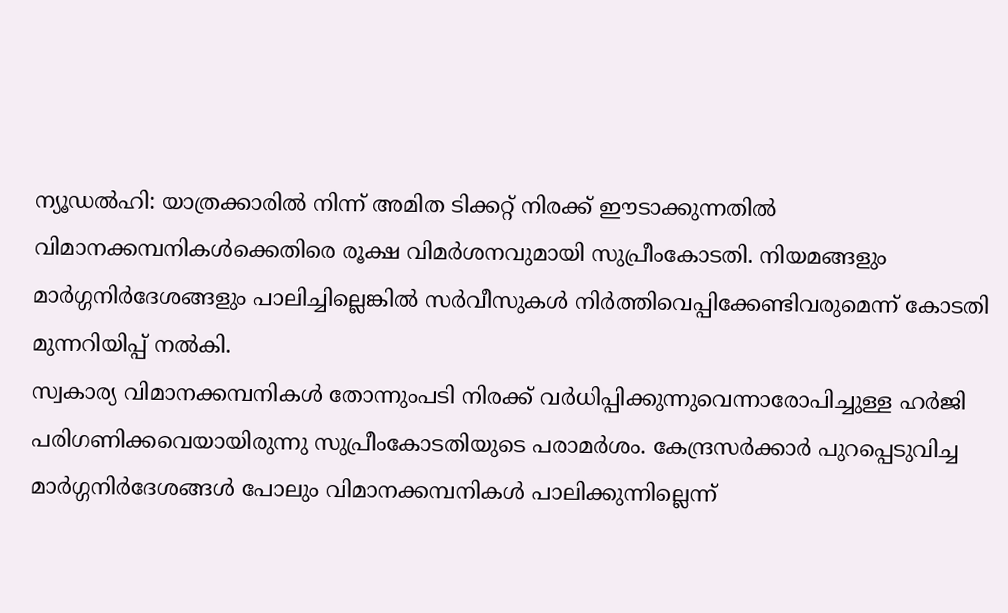ന്യൂഡൽഹി: യാത്രക്കാരിൽ നിന്ന് അമിത ടിക്കറ്റ് നിരക്ക് ഈടാക്കുന്നതിൽ വിമാനക്കമ്പനികൾക്കെതിരെ രൂക്ഷ വിമർശനവുമായി സുപ്രീംകോടതി. നിയമങ്ങളും മാർഗ്ഗനിർദേശങ്ങളും പാലിച്ചില്ലെങ്കിൽ സർവീസുകൾ നിർത്തിവെപ്പിക്കേണ്ടിവരുമെന്ന് കോടതി മുന്നറിയിപ്പ് നൽകി.
സ്വകാര്യ വിമാനക്കമ്പനികൾ തോന്നുംപടി നിരക്ക് വർധിപ്പിക്കുന്നുവെന്നാരോപിച്ചുള്ള ഹർജി പരിഗണിക്കവെയായിരുന്നു സുപ്രീംകോടതിയുടെ പരാമർശം. കേന്ദ്രസർക്കാർ പുറപ്പെടുവിച്ച മാർഗ്ഗനിർദേശങ്ങൾ പോലും വിമാനക്കമ്പനികൾ പാലിക്കുന്നില്ലെന്ന്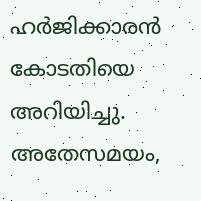ഹർജിക്കാരൻ കോടതിയെ അറിയിച്ചു.
അതേസമയം,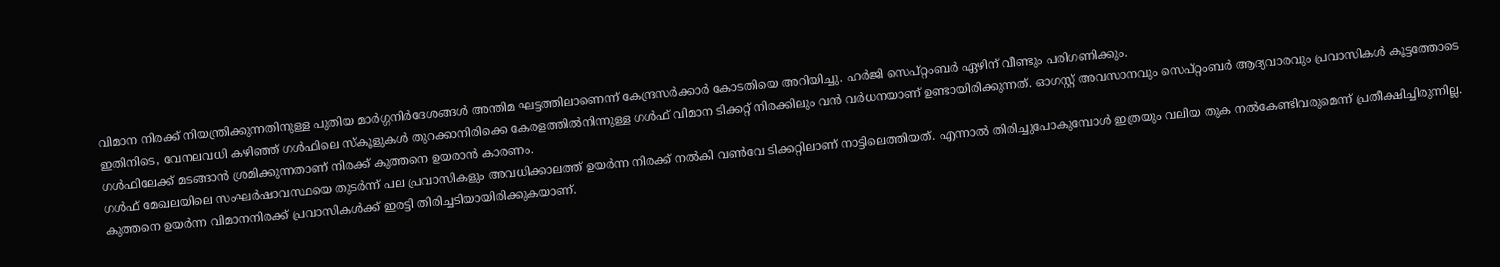വിമാന നിരക്ക് നിയന്ത്രിക്കുന്നതിനുള്ള പുതിയ മാർഗ്ഗനിർദേശങ്ങൾ അന്തിമ ഘട്ടത്തിലാണെന്ന് കേന്ദ്രസർക്കാർ കോടതിയെ അറിയിച്ചു. ഹർജി സെപ്റ്റംബർ ഏഴിന് വീണ്ടും പരിഗണിക്കും.
ഇതിനിടെ, വേനലവധി കഴിഞ്ഞ് ഗൾഫിലെ സ്കൂളുകൾ തുറക്കാനിരിക്കെ കേരളത്തിൽനിന്നുള്ള ഗൾഫ് വിമാന ടിക്കറ്റ് നിരക്കിലും വൻ വർധനയാണ് ഉണ്ടായിരിക്കുന്നത്. ഓഗസ്റ്റ് അവസാനവും സെപ്റ്റംബർ ആദ്യവാരവും പ്രവാസികൾ കൂട്ടത്തോടെ ഗൾഫിലേക്ക് മടങ്ങാൻ ശ്രമിക്കുന്നതാണ് നിരക്ക് കുത്തനെ ഉയരാൻ കാരണം.
ഗൾഫ് മേഖലയിലെ സംഘർഷാവസ്ഥയെ തുടർന്ന് പല പ്രവാസികളും അവധിക്കാലത്ത് ഉയർന്ന നിരക്ക് നൽകി വൺവേ ടിക്കറ്റിലാണ് നാട്ടിലെത്തിയത്. എന്നാൽ തിരിച്ചുപോകുമ്പോൾ ഇത്രയും വലിയ തുക നൽകേണ്ടിവരുമെന്ന് പ്രതീക്ഷിച്ചിരുന്നില്ല. കുത്തനെ ഉയർന്ന വിമാനനിരക്ക് പ്രവാസികൾക്ക് ഇരട്ടി തിരിച്ചടിയായിരിക്കുകയാണ്.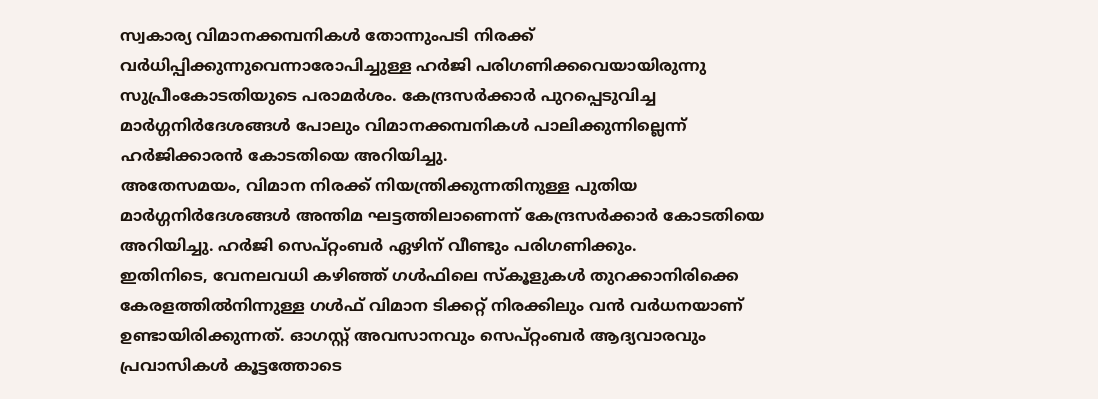സ്വകാര്യ വിമാനക്കമ്പനികൾ തോന്നുംപടി നിരക്ക് വർധിപ്പിക്കുന്നുവെന്നാരോപിച്ചുള്ള ഹർജി പരിഗണിക്കവെയായിരുന്നു സുപ്രീംകോടതിയുടെ പരാമർശം. കേന്ദ്രസർക്കാർ പുറപ്പെടുവിച്ച മാർഗ്ഗനിർദേശങ്ങൾ പോലും വിമാനക്കമ്പനികൾ പാലിക്കുന്നില്ലെന്ന് ഹർജിക്കാരൻ കോടതിയെ അറിയിച്ചു.
അതേസമയം, വിമാന നിരക്ക് നിയന്ത്രിക്കുന്നതിനുള്ള പുതിയ മാർഗ്ഗനിർദേശങ്ങൾ അന്തിമ ഘട്ടത്തിലാണെന്ന് കേന്ദ്രസർക്കാർ കോടതിയെ അറിയിച്ചു. ഹർജി സെപ്റ്റംബർ ഏഴിന് വീണ്ടും പരിഗണിക്കും.
ഇതിനിടെ, വേനലവധി കഴിഞ്ഞ് ഗൾഫിലെ സ്കൂളുകൾ തുറക്കാനിരിക്കെ കേരളത്തിൽനിന്നുള്ള ഗൾഫ് വിമാന ടിക്കറ്റ് നിരക്കിലും വൻ വർധനയാണ് ഉണ്ടായിരിക്കുന്നത്. ഓഗസ്റ്റ് അവസാനവും സെപ്റ്റംബർ ആദ്യവാരവും പ്രവാസികൾ കൂട്ടത്തോടെ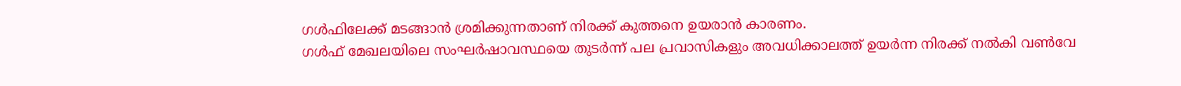ഗൾഫിലേക്ക് മടങ്ങാൻ ശ്രമിക്കുന്നതാണ് നിരക്ക് കുത്തനെ ഉയരാൻ കാരണം.
ഗൾഫ് മേഖലയിലെ സംഘർഷാവസ്ഥയെ തുടർന്ന് പല പ്രവാസികളും അവധിക്കാലത്ത് ഉയർന്ന നിരക്ക് നൽകി വൺവേ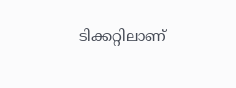ടിക്കറ്റിലാണ്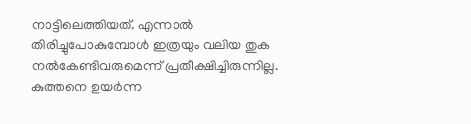നാട്ടിലെത്തിയത്. എന്നാൽ തിരിച്ചുപോകുമ്പോൾ ഇത്രയും വലിയ തുക നൽകേണ്ടിവരുമെന്ന് പ്രതീക്ഷിച്ചിരുന്നില്ല. കുത്തനെ ഉയർന്ന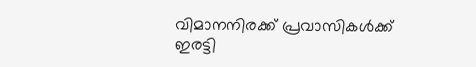വിമാനനിരക്ക് പ്രവാസികൾക്ക് ഇരട്ടി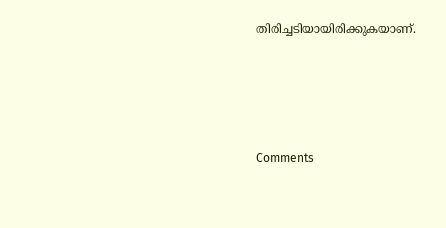തിരിച്ചടിയായിരിക്കുകയാണ്.







Comments